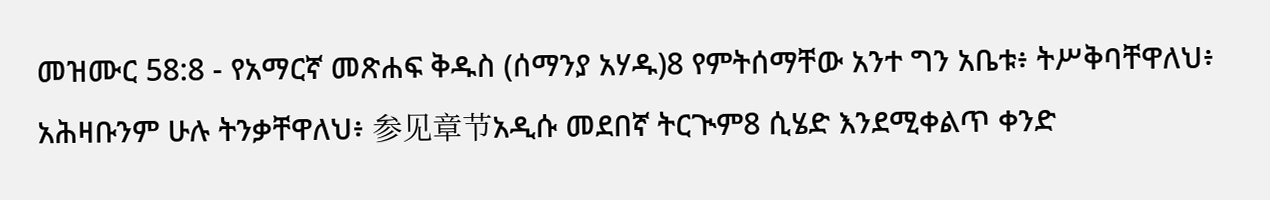መዝሙር 58:8 - የአማርኛ መጽሐፍ ቅዱስ (ሰማንያ አሃዱ)8 የምትሰማቸው አንተ ግን አቤቱ፥ ትሥቅባቸዋለህ፥ አሕዛቡንም ሁሉ ትንቃቸዋለህ፥ 参见章节አዲሱ መደበኛ ትርጒም8 ሲሄድ እንደሚቀልጥ ቀንድ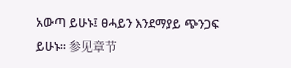አውጣ ይሁኑ፤ ፀሓይን እንደማያይ ጭንጋፍ ይሁኑ። 参见章节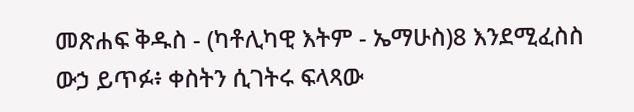መጽሐፍ ቅዱስ - (ካቶሊካዊ እትም - ኤማሁስ)8 እንደሚፈስስ ውኃ ይጥፉ፥ ቀስትን ሲገትሩ ፍላጻው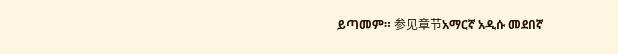ይጣመም። 参见章节አማርኛ አዲሱ መደበኛ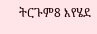ትርጉም8 እየሄደ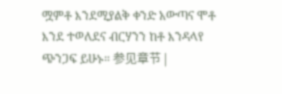ሟምቶ እንደሚያልቅ ቀንድ አውጣና ሞቶ እንደ ተወለደና ብርሃንን ከቶ እንዳላየ ጭንጋፍ ይሁኑ። 参见章节 |